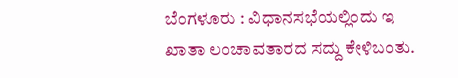ಬೆಂಗಳೂರು : ವಿಧಾನಸಭೆಯಲ್ಲಿಂದು ಇ ಖಾತಾ ಲಂಚಾವತಾರದ ಸದ್ದು ಕೇಳಿಬಂತು.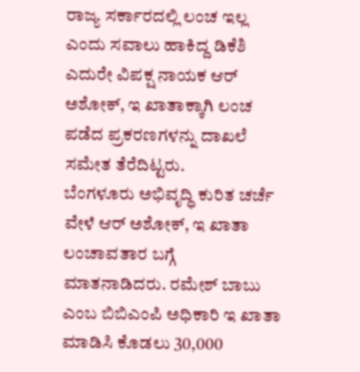ರಾಜ್ಯ ಸರ್ಕಾರದಲ್ಲಿ ಲಂಚ ಇಲ್ಲ ಎಂದು ಸವಾಲು ಹಾಕಿದ್ದ ಡಿಕೆಶಿ ಎದುರೇ ವಿಪಕ್ಷ ನಾಯಕ ಆರ್ ಅಶೋಕ್, ಇ ಖಾತಾಕ್ಕಾಗಿ ಲಂಚ ಪಡೆದ ಪ್ರಕರಣಗಳನ್ನು ದಾಖಲೆ ಸಮೇತ ತೆರೆದಿಟ್ಟರು.
ಬೆಂಗಳೂರು ಅಭಿವೃದ್ಧಿ ಕುರಿತ ಚರ್ಚೆ ವೇಳೆ ಆರ್ ಅಶೋಕ್, ಇ ಖಾತಾ ಲಂಚಾವತಾರ ಬಗ್ಗೆ ಮಾತನಾಡಿದರು. ರಮೇಶ್ ಬಾಬು ಎಂಬ ಬಿಬಿಎಂಪಿ ಅಧಿಕಾರಿ ಇ ಖಾತಾ ಮಾಡಿಸಿ ಕೊಡಲು 30,000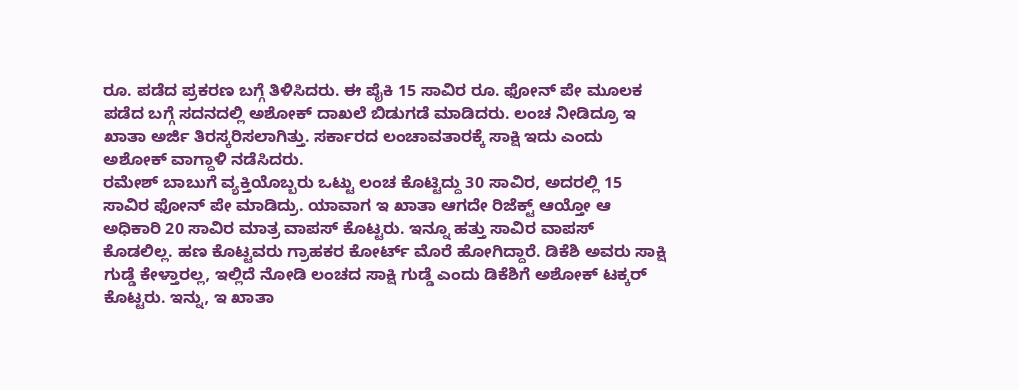ರೂ. ಪಡೆದ ಪ್ರಕರಣ ಬಗ್ಗೆ ತಿಳಿಸಿದರು. ಈ ಪೈಕಿ 15 ಸಾವಿರ ರೂ. ಫೋನ್ ಪೇ ಮೂಲಕ ಪಡೆದ ಬಗ್ಗೆ ಸದನದಲ್ಲಿ ಅಶೋಕ್ ದಾಖಲೆ ಬಿಡುಗಡೆ ಮಾಡಿದರು. ಲಂಚ ನೀಡಿದ್ರೂ ಇ ಖಾತಾ ಅರ್ಜಿ ತಿರಸ್ಕರಿಸಲಾಗಿತ್ತು. ಸರ್ಕಾರದ ಲಂಚಾವತಾರಕ್ಕೆ ಸಾಕ್ಷಿ ಇದು ಎಂದು ಅಶೋಕ್ ವಾಗ್ದಾಳಿ ನಡೆಸಿದರು.
ರಮೇಶ್ ಬಾಬುಗೆ ವ್ಯಕ್ತಿಯೊಬ್ಬರು ಒಟ್ಟು ಲಂಚ ಕೊಟ್ಟಿದ್ದು 30 ಸಾವಿರ, ಅದರಲ್ಲಿ 15 ಸಾವಿರ ಫೋನ್ ಪೇ ಮಾಡಿದ್ರು. ಯಾವಾಗ ಇ ಖಾತಾ ಆಗದೇ ರಿಜೆಕ್ಟ್ ಆಯ್ತೋ ಆ ಅಧಿಕಾರಿ 20 ಸಾವಿರ ಮಾತ್ರ ವಾಪಸ್ ಕೊಟ್ಟರು. ಇನ್ನೂ ಹತ್ತು ಸಾವಿರ ವಾಪಸ್ ಕೊಡಲಿಲ್ಲ. ಹಣ ಕೊಟ್ಟವರು ಗ್ರಾಹಕರ ಕೋರ್ಟ್ ಮೊರೆ ಹೋಗಿದ್ದಾರೆ. ಡಿಕೆಶಿ ಅವರು ಸಾಕ್ಷಿ ಗುಡ್ಡೆ ಕೇಳ್ತಾರಲ್ಲ, ಇಲ್ಲಿದೆ ನೋಡಿ ಲಂಚದ ಸಾಕ್ಷಿ ಗುಡ್ಡೆ ಎಂದು ಡಿಕೆಶಿಗೆ ಅಶೋಕ್ ಟಕ್ಕರ್ ಕೊಟ್ಟರು. ಇನ್ನು, ಇ ಖಾತಾ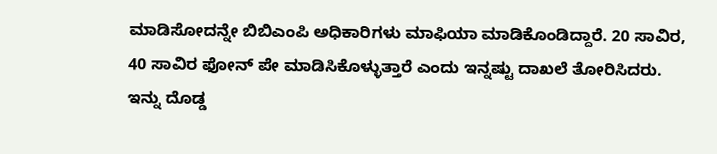ಮಾಡಿಸೋದನ್ನೇ ಬಿಬಿಎಂಪಿ ಅಧಿಕಾರಿಗಳು ಮಾಫಿಯಾ ಮಾಡಿಕೊಂಡಿದ್ದಾರೆ. 20 ಸಾವಿರ, 40 ಸಾವಿರ ಫೋನ್ ಪೇ ಮಾಡಿಸಿಕೊಳ್ಳುತ್ತಾರೆ ಎಂದು ಇನ್ನಷ್ಟು ದಾಖಲೆ ತೋರಿಸಿದರು.
ಇನ್ನು ದೊಡ್ಡ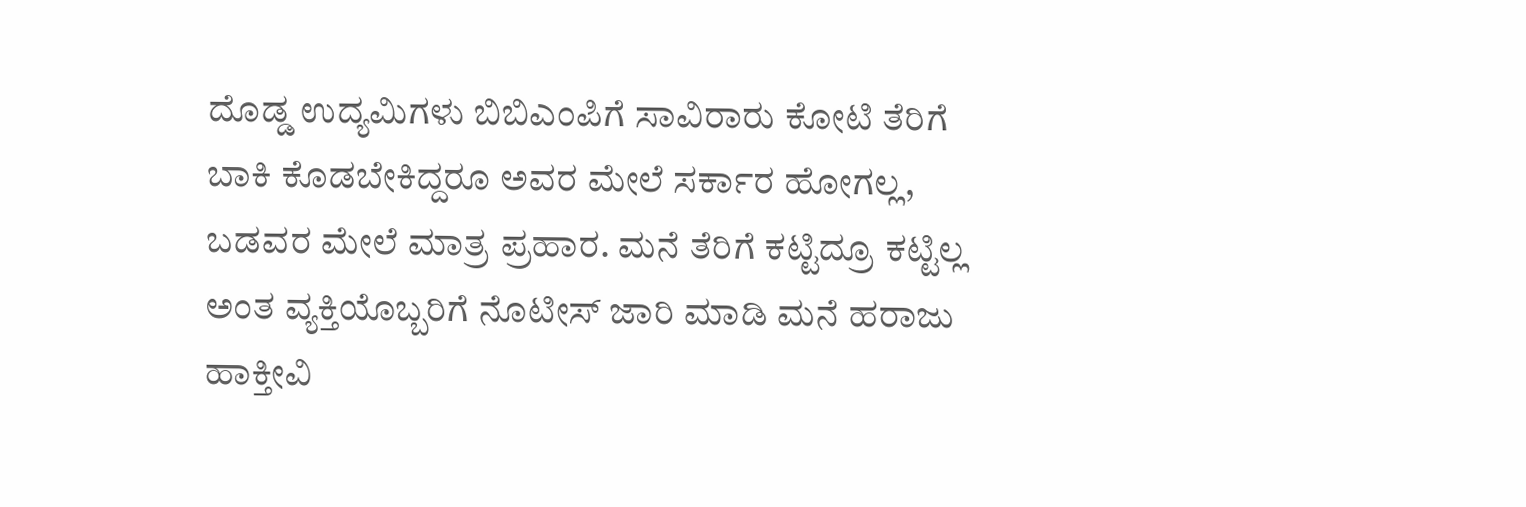ದೊಡ್ಡ ಉದ್ಯಮಿಗಳು ಬಿಬಿಎಂಪಿಗೆ ಸಾವಿರಾರು ಕೋಟಿ ತೆರಿಗೆ ಬಾಕಿ ಕೊಡಬೇಕಿದ್ದರೂ ಅವರ ಮೇಲೆ ಸರ್ಕಾರ ಹೋಗಲ್ಲ, ಬಡವರ ಮೇಲೆ ಮಾತ್ರ ಪ್ರಹಾರ. ಮನೆ ತೆರಿಗೆ ಕಟ್ಟಿದ್ರೂ ಕಟ್ಟಿಲ್ಲ ಅಂತ ವ್ಯಕ್ತಿಯೊಬ್ಬರಿಗೆ ನೊಟೀಸ್ ಜಾರಿ ಮಾಡಿ ಮನೆ ಹರಾಜು ಹಾಕ್ತೀವಿ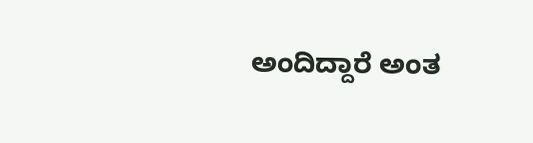ಅಂದಿದ್ದಾರೆ ಅಂತ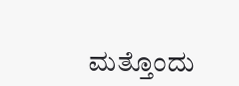ಮತ್ತೊಂದು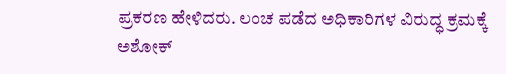ಪ್ರಕರಣ ಹೇಳಿದರು. ಲಂಚ ಪಡೆದ ಅಧಿಕಾರಿಗಳ ವಿರುದ್ಧ ಕ್ರಮಕ್ಕೆ ಅಶೋಕ್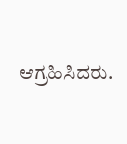ಆಗ್ರಹಿಸಿದರು.